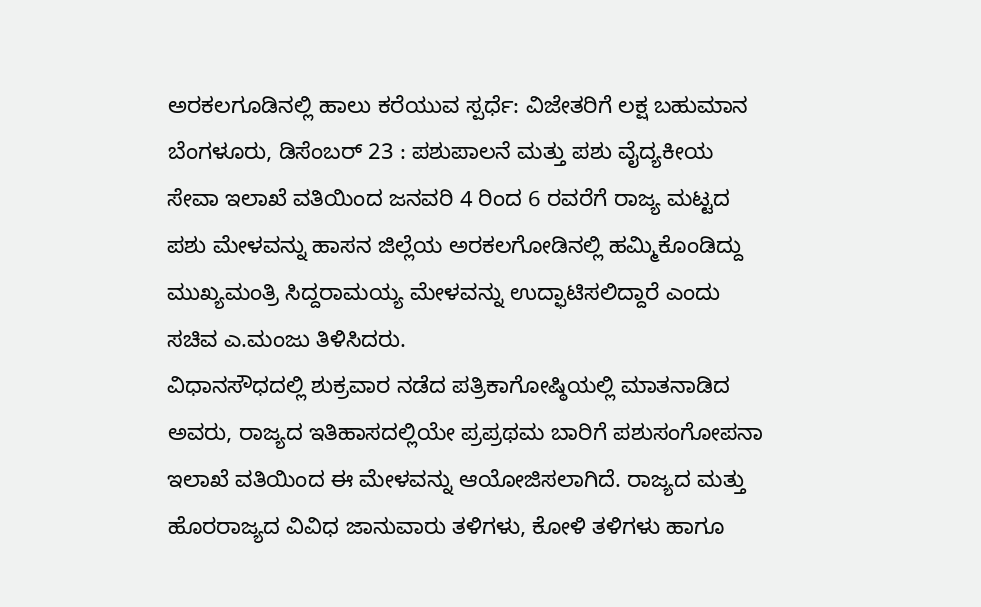ಅರಕಲಗೂಡಿನಲ್ಲಿ ಹಾಲು ಕರೆಯುವ ಸ್ಪರ್ಧೆ: ವಿಜೇತರಿಗೆ ಲಕ್ಷ ಬಹುಮಾನ
ಬೆಂಗಳೂರು, ಡಿಸೆಂಬರ್ 23 : ಪಶುಪಾಲನೆ ಮತ್ತು ಪಶು ವೈದ್ಯಕೀಯ ಸೇವಾ ಇಲಾಖೆ ವತಿಯಿಂದ ಜನವರಿ 4 ರಿಂದ 6 ರವರೆಗೆ ರಾಜ್ಯ ಮಟ್ಟದ ಪಶು ಮೇಳವನ್ನು ಹಾಸನ ಜಿಲ್ಲೆಯ ಅರಕಲಗೋಡಿನಲ್ಲಿ ಹಮ್ಮಿಕೊಂಡಿದ್ದು ಮುಖ್ಯಮಂತ್ರಿ ಸಿದ್ದರಾಮಯ್ಯ ಮೇಳವನ್ನು ಉದ್ಫಾಟಿಸಲಿದ್ದಾರೆ ಎಂದು ಸಚಿವ ಎ.ಮಂಜು ತಿಳಿಸಿದರು.
ವಿಧಾನಸೌಧದಲ್ಲಿ ಶುಕ್ರವಾರ ನಡೆದ ಪತ್ರಿಕಾಗೋಷ್ಠಿಯಲ್ಲಿ ಮಾತನಾಡಿದ ಅವರು, ರಾಜ್ಯದ ಇತಿಹಾಸದಲ್ಲಿಯೇ ಪ್ರಪ್ರಥಮ ಬಾರಿಗೆ ಪಶುಸಂಗೋಪನಾ ಇಲಾಖೆ ವತಿಯಿಂದ ಈ ಮೇಳವನ್ನು ಆಯೋಜಿಸಲಾಗಿದೆ. ರಾಜ್ಯದ ಮತ್ತು ಹೊರರಾಜ್ಯದ ವಿವಿಧ ಜಾನುವಾರು ತಳಿಗಳು, ಕೋಳಿ ತಳಿಗಳು ಹಾಗೂ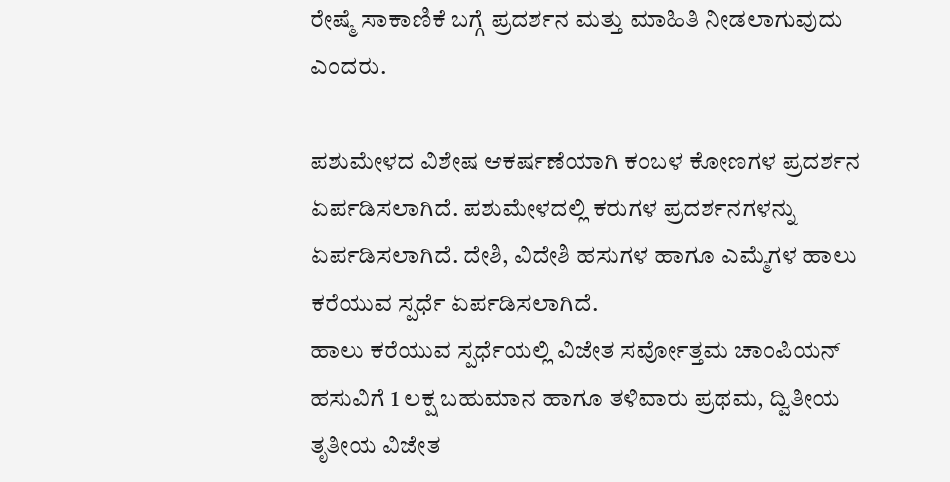ರೇಷ್ಮೆ ಸಾಕಾಣಿಕೆ ಬಗ್ಗೆ ಪ್ರದರ್ಶನ ಮತ್ತು ಮಾಹಿತಿ ನೀಡಲಾಗುವುದು ಎಂದರು.

ಪಶುಮೇಳದ ವಿಶೇಷ ಆಕರ್ಷಣೆಯಾಗಿ ಕಂಬಳ ಕೋಣಗಳ ಪ್ರದರ್ಶನ ಏರ್ಪಡಿಸಲಾಗಿದೆ. ಪಶುಮೇಳದಲ್ಲಿ ಕರುಗಳ ಪ್ರದರ್ಶನಗಳನ್ನು ಏರ್ಪಡಿಸಲಾಗಿದೆ. ದೇಶಿ, ವಿದೇಶಿ ಹಸುಗಳ ಹಾಗೂ ಎಮ್ಮೆಗಳ ಹಾಲು ಕರೆಯುವ ಸ್ಪರ್ಧೆ ಏರ್ಪಡಿಸಲಾಗಿದೆ.
ಹಾಲು ಕರೆಯುವ ಸ್ಪರ್ಧೆಯಲ್ಲಿ ವಿಜೇತ ಸರ್ವೋತ್ತಮ ಚಾಂಪಿಯನ್ ಹಸುವಿಗೆ 1 ಲಕ್ಷ ಬಹುಮಾನ ಹಾಗೂ ತಳಿವಾರು ಪ್ರಥಮ, ದ್ವಿತೀಯ ತೃತೀಯ ವಿಜೇತ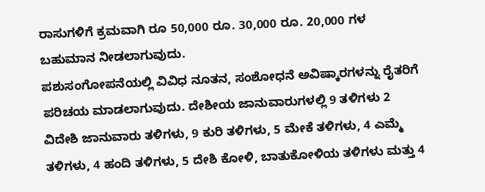ರಾಸುಗಳಿಗೆ ಕ್ರಮವಾಗಿ ರೂ 50,000 ರೂ. 30,000 ರೂ. 20,000 ಗಳ ಬಹುಮಾನ ನೀಡಲಾಗುವುದು.
ಪಶುಸಂಗೋಪನೆಯಲ್ಲಿ ವಿವಿಧ ನೂತನ, ಸಂಶೋಧನೆ ಅವಿಷ್ಕಾರಗಳನ್ನು ರೈತರಿಗೆ ಪರಿಚಯ ಮಾಡಲಾಗುವುದು. ದೇಶೀಯ ಜಾನುವಾರುಗಳಲ್ಲಿ 9 ತಳಿಗಳು 2 ವಿದೇಶಿ ಜಾನುವಾರು ತಳಿಗಳು, 9 ಕುರಿ ತಳಿಗಳು, 5 ಮೇಕೆ ತಳಿಗಳು, 4 ಎಮ್ಮೆ ತಳಿಗಳು, 4 ಹಂದಿ ತಳಿಗಳು, 5 ದೇಶಿ ಕೋಳಿ, ಬಾತುಕೋಳಿಯ ತಳಿಗಳು ಮತ್ತು 4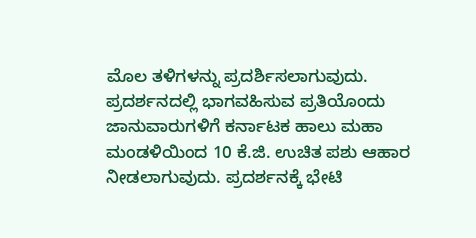ಮೊಲ ತಳಿಗಳನ್ನು ಪ್ರದರ್ಶಿಸಲಾಗುವುದು.
ಪ್ರದರ್ಶನದಲ್ಲಿ ಭಾಗವಹಿಸುವ ಪ್ರತಿಯೊಂದು ಜಾನುವಾರುಗಳಿಗೆ ಕರ್ನಾಟಕ ಹಾಲು ಮಹಾ ಮಂಡಳಿಯಿಂದ 10 ಕೆ.ಜಿ. ಉಚಿತ ಪಶು ಆಹಾರ ನೀಡಲಾಗುವುದು. ಪ್ರದರ್ಶನಕ್ಕೆ ಭೇಟಿ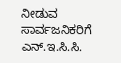ನೀಡುವ ಸಾರ್ವಜನಿಕರಿಗೆ ಎನ್.ಇ.ಸಿ.ಸಿ.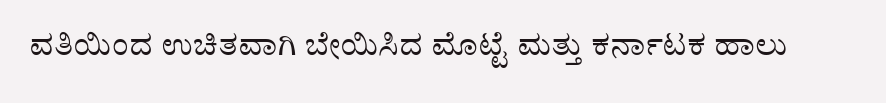ವತಿಯಿಂದ ಉಚಿತವಾಗಿ ಬೇಯಿಸಿದ ಮೊಟ್ಟೆ ಮತ್ತು ಕರ್ನಾಟಕ ಹಾಲು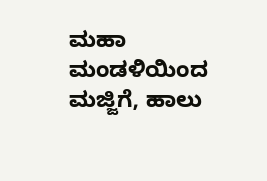ಮಹಾ ಮಂಡಳಿಯಿಂದ ಮಜ್ಜಿಗೆ, ಹಾಲು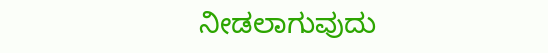ನೀಡಲಾಗುವುದು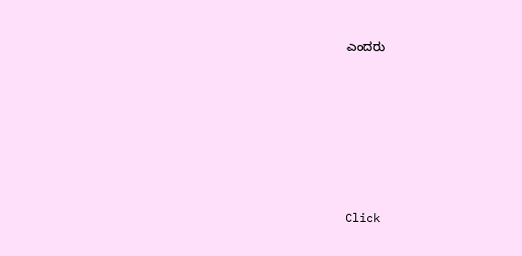ಎಂದರು












Click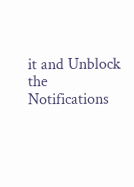it and Unblock the Notifications